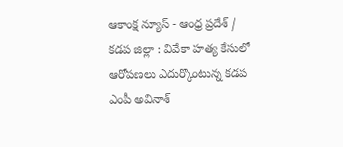ఆకాంక్ష న్యూస్ - ఆంధ్ర ప్రదేశ్ / కడప జిల్లా : వివేకా హత్య కేసులో ఆరోపణలు ఎదుర్కొంటున్న కడప ఎంపీ అవినాశ్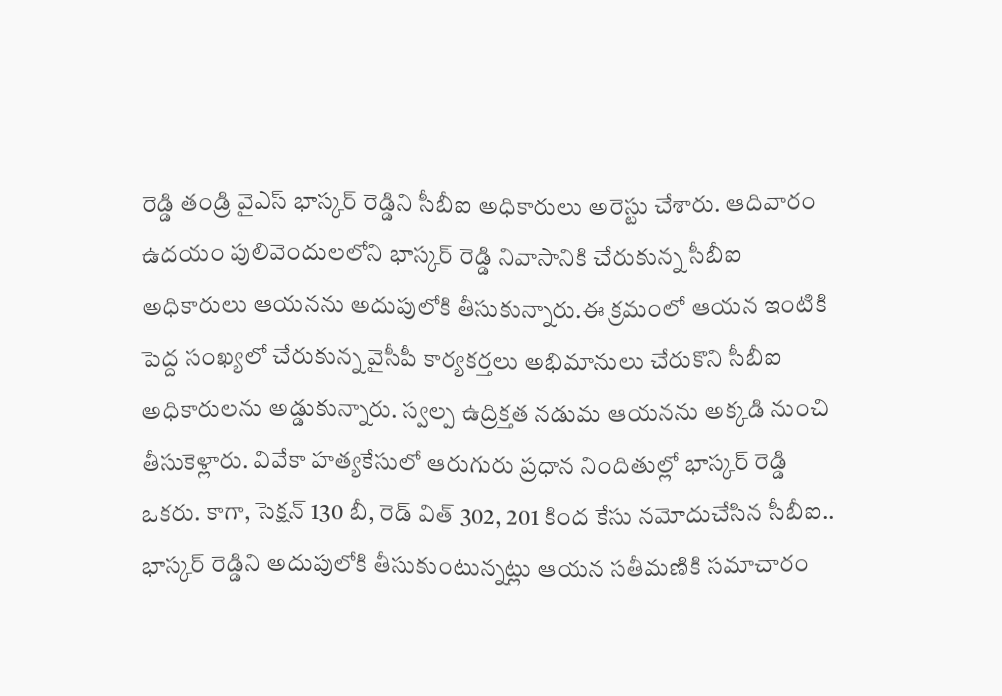రెడ్డి తండ్రి వైఎస్ భాస్కర్ రెడ్డిని సీబీఐ అధికారులు అరెస్టు చేశారు. ఆదివారం ఉదయం పులివెందులలోని భాస్కర్ రెడ్డి నివాసానికి చేరుకున్న సీబీఐ అధికారులు ఆయనను అదుపులోకి తీసుకున్నారు.ఈ క్రమంలో ఆయన ఇంటికి పెద్ద సంఖ్యలో చేరుకున్న వైసీపీ కార్యకర్తలు అభిమానులు చేరుకొని సీబీఐ అధికారులను అడ్డుకున్నారు. స్వల్ప ఉద్రిక్తత నడుమ ఆయనను అక్కడి నుంచి తీసుకెళ్లారు. వివేకా హత్యకేసులో ఆరుగురు ప్రధాన నిందితుల్లో భాస్కర్ రెడ్డి ఒకరు. కాగా, సెక్షన్ 130 బీ, రెడ్ విత్ 302, 201 కింద కేసు నమోదుచేసిన సీబీఐ.. భాస్కర్ రెడ్డిని అదుపులోకి తీసుకుంటున్నట్లు ఆయన సతీమణికి సమాచారం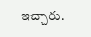ఇచ్చారు.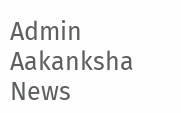Admin
Aakanksha News